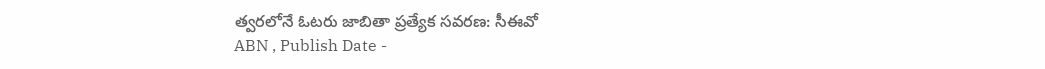త్వరలోనే ఓటరు జాబితా ప్రత్యేక సవరణ: సీఈవో
ABN , Publish Date -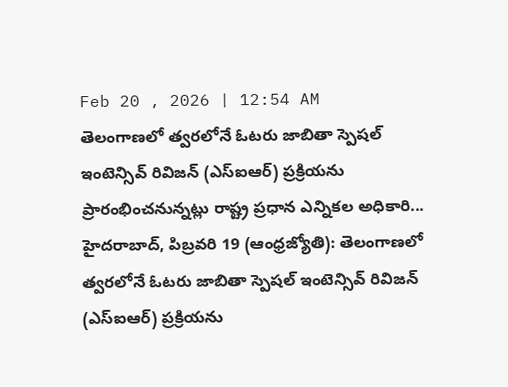Feb 20 , 2026 | 12:54 AM
తెలంగాణలో త్వరలోనే ఓటరు జాబితా స్పెషల్ ఇంటెన్సివ్ రివిజన్ (ఎస్ఐఆర్) ప్రక్రియను ప్రారంభించనున్నట్లు రాష్ట్ర ప్రధాన ఎన్నికల అధికారి...
హైదరాబాద్, పిబ్రవరి 19 (ఆంధ్రజ్యోతి): తెలంగాణలో త్వరలోనే ఓటరు జాబితా స్పెషల్ ఇంటెన్సివ్ రివిజన్ (ఎస్ఐఆర్) ప్రక్రియను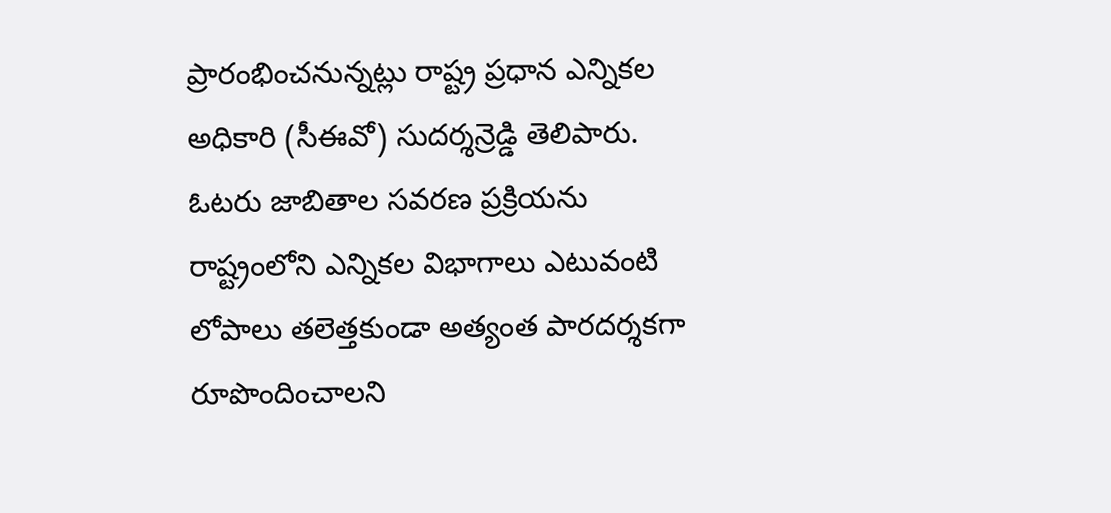ప్రారంభించనున్నట్లు రాష్ట్ర ప్రధాన ఎన్నికల అధికారి (సీఈవో) సుదర్శన్రెడ్డి తెలిపారు. ఓటరు జాబితాల సవరణ ప్రక్రియను రాష్ట్రంలోని ఎన్నికల విభాగాలు ఎటువంటి లోపాలు తలెత్తకుండా అత్యంత పారదర్శకగా రూపొందించాలని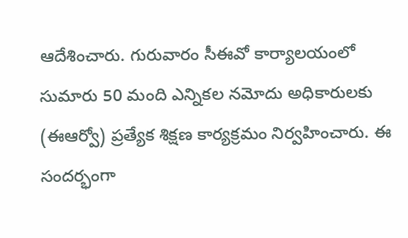ఆదేశించారు. గురువారం సీఈవో కార్యాలయంలో సుమారు 50 మంది ఎన్నికల నమోదు అధికారులకు (ఈఆర్వో) ప్రత్యేక శిక్షణ కార్యక్రమం నిర్వహించారు. ఈ సందర్భంగా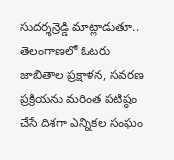సుదర్శన్రెడ్డి మాట్లాడుతూ.. తెలంగాణలో ఓటరు జాబితాల ప్రక్షాళన, సవరణ ప్రక్రియను మరింత పటిష్ఠం చేసే దిశగా ఎన్నికల సంఘం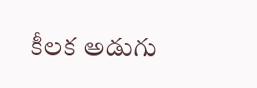కీలక అడుగు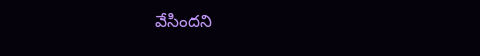వేసిందని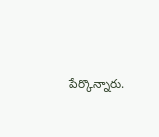పేర్కొన్నారు.